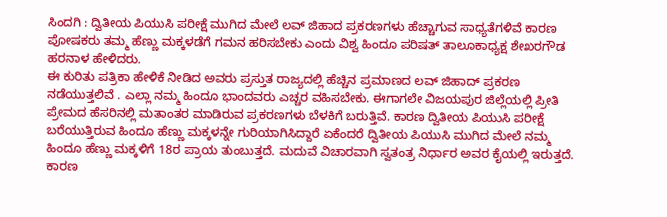ಸಿಂದಗಿ : ದ್ವಿತೀಯ ಪಿಯುಸಿ ಪರೀಕ್ಷೆ ಮುಗಿದ ಮೇಲೆ ಲವ್ ಜಿಹಾದ ಪ್ರಕರಣಗಳು ಹೆಚ್ಚಾಗುವ ಸಾಧ್ಯತೆಗಳಿವೆ ಕಾರಣ ಪೋಷಕರು ತಮ್ಮ ಹೆಣ್ಣು ಮಕ್ಕಳಡೆಗೆ ಗಮನ ಹರಿಸಬೇಕು ಎಂದು ವಿಶ್ವ ಹಿಂದೂ ಪರಿಷತ್ ತಾಲೂಕಾಧ್ಯಕ್ಷ ಶೇಖರಗೌಡ ಹರನಾಳ ಹೇಳಿದರು.
ಈ ಕುರಿತು ಪತ್ರಿಕಾ ಹೇಳಿಕೆ ನೀಡಿದ ಅವರು ಪ್ರಸ್ತುತ ರಾಜ್ಯದಲ್ಲಿ ಹೆಚ್ಚಿನ ಪ್ರಮಾಣದ ಲವ್ ಜಿಹಾದ್ ಪ್ರಕರಣ ನಡೆಯುತ್ತಲಿವೆ . ಎಲ್ಲಾ ನಮ್ಮ ಹಿಂದೂ ಭಾಂದವರು ಎಚ್ಚರ ವಹಿಸಬೇಕು. ಈಗಾಗಲೇ ವಿಜಯಪುರ ಜಿಲ್ಲೆಯಲ್ಲಿ ಪ್ರೀತಿ ಪ್ರೇಮದ ಹೆಸರಿನಲ್ಲಿ ಮತಾಂತರ ಮಾಡಿರುವ ಪ್ರಕರಣಗಳು ಬೆಳಕಿಗೆ ಬರುತ್ತಿವೆ. ಕಾರಣ ದ್ವಿತೀಯ ಪಿಯುಸಿ ಪರೀಕ್ಷೆ ಬರೆಯುತ್ತಿರುವ ಹಿಂದೂ ಹೆಣ್ಣು ಮಕ್ಕಳನ್ನೇ ಗುರಿಯಾಗಿಸಿದ್ದಾರೆ ಏಕೆಂದರೆ ದ್ವಿತೀಯ ಪಿಯುಸಿ ಮುಗಿದ ಮೇಲೆ ನಮ್ಮ ಹಿಂದೂ ಹೆಣ್ಣು ಮಕ್ಕಳಿಗೆ 18ರ ಪ್ರಾಯ ತುಂಬುತ್ತದೆ. ಮದುವೆ ವಿಚಾರವಾಗಿ ಸ್ವತಂತ್ರ ನಿರ್ಧಾರ ಅವರ ಕೈಯಲ್ಲಿ ಇರುತ್ತದೆ. ಕಾರಣ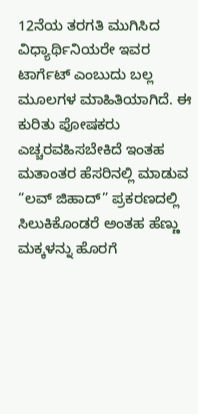12ನೆಯ ತರಗತಿ ಮುಗಿಸಿದ ವಿಧ್ಯಾರ್ಥಿನಿಯರೇ ಇವರ ಟಾರ್ಗೆಟ್ ಎಂಬುದು ಬಲ್ಲ ಮೂಲಗಳ ಮಾಹಿತಿಯಾಗಿದೆ. ಈ ಕುರಿತು ಪೋಷಕರು ಎಚ್ಚರವಹಿಸಬೇಕಿದೆ ಇಂತಹ ಮತಾಂತರ ಹೆಸರಿನಲ್ಲಿ ಮಾಡುವ “ಲವ್ ಜಿಹಾದ್” ಪ್ರಕರಣದಲ್ಲಿ ಸಿಲುಕಿಕೊಂಡರೆ ಅಂತಹ ಹೆಣ್ಣು ಮಕ್ಕಳನ್ನು ಹೊರಗೆ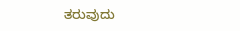ತರುವುದು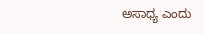ಅಸಾಧ್ಯ ಎಂದು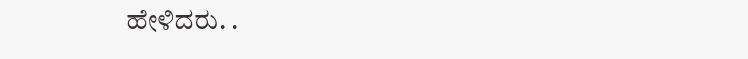ಹೇಳಿದರು. .